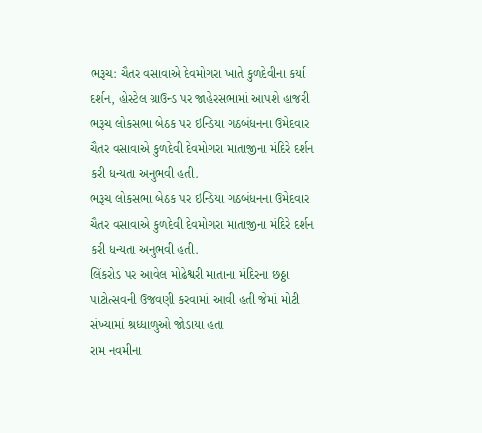ભરૂચ: ચૈતર વસાવાએ દેવમોગરા ખાતે કુળદેવીના કર્યા દર્શન, હોસ્ટેલ ગ્રાઉન્ડ પર જાહેરસભામાં આપશે હાજરી
ભરૂચ લોકસભા બેઠક પર ઇન્ડિયા ગઠબંધનના ઉમેદવાર ચૈતર વસાવાએ કુળદેવી દેવમોગરા માતાજીના મંદિરે દર્શન કરી ધન્યતા અનુભવી હતી.
ભરૂચ લોકસભા બેઠક પર ઇન્ડિયા ગઠબંધનના ઉમેદવાર ચૈતર વસાવાએ કુળદેવી દેવમોગરા માતાજીના મંદિરે દર્શન કરી ધન્યતા અનુભવી હતી.
લિંકરોડ પર આવેલ મોઢેશ્વરી માતાના મંદિરના છઠ્ઠા પાટોત્સવની ઉજવણી કરવામાં આવી હતી જેમાં મોટી સંખ્યામાં શ્રધ્ધાળુઓ જોડાયા હતા
રામ નવમીના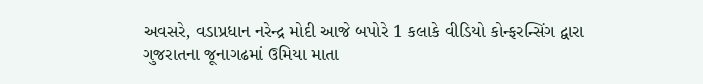અવસરે, વડાપ્રધાન નરેન્દ્ર મોદી આજે બપોરે 1 કલાકે વીડિયો કોન્ફરન્સિંગ દ્વારા ગુજરાતના જૂનાગઢમાં ઉમિયા માતા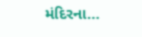મંદિરના…